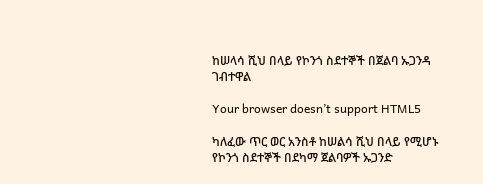ከሠላሳ ሺህ በላይ የኮንጎ ስደተኞች በጀልባ ኡጋንዳ ገብተዋል

Your browser doesn’t support HTML5

ካለፈው ጥር ወር አንስቶ ከሠልሳ ሺህ በላይ የሚሆኑ የኮንጎ ስደተኞች በደካማ ጀልባዎች ኡጋንድ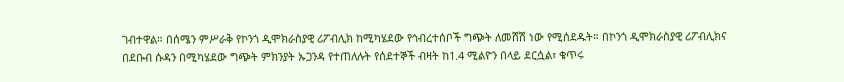ገብተዋል። በሰሜን ምሥራቅ የኮንጎ ዲሞክራስያዊ ሪፖብሊክ ከሚካሄደው የኅብረተሰቦች ግጭት ለመሸሽ ነው የሚሰደዱት። በኮንጎ ዲሞክራስያዊ ሪፖብሊክና በደቡብ ሱዳን በሚካሄደው ግጭት ምክንያት ኡጋንዳ የተጠለሉት የሰደተኞች ብዛት ከ1.4 ሚልዮን በላይ ደርሷል፣ ቁጥሩ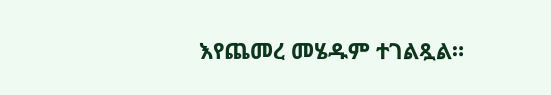እየጨመረ መሄዱም ተገልጿል።